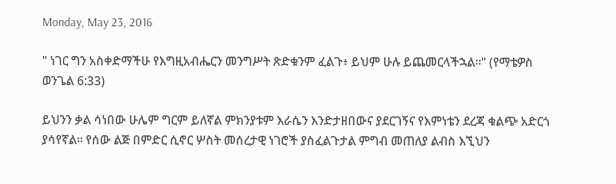Monday, May 23, 2016

" ነገር ግን አስቀድማችሁ የእግዚአብሔርን መንግሥት ጽድቁንም ፈልጉ፥ ይህም ሁሉ ይጨመርላችኋል።" (የማቴዎስ ወንጌል 6:33)

ይህንን ቃል ሳነበው ሁሌም ግርም ይለኛል ምክንያቱም እራሴን እንድታዘበውና ያደርገኝና የእምነቴን ደረጃ ቁልጭ አድርጎ ያሳየኛል። የሰው ልጅ በምድር ሲኖር ሦስት መሰረታዊ ነገሮች ያስፈልጉታል ምግብ መጠለያ ልብስ እኚህን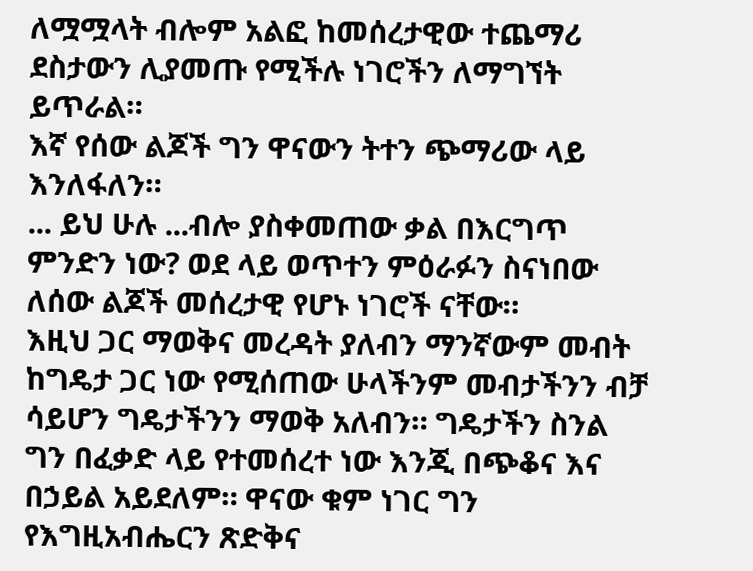ለሟሟላት ብሎም አልፎ ከመሰረታዊው ተጨማሪ ደስታውን ሊያመጡ የሚችሉ ነገሮችን ለማግኘት ይጥራል።
እኛ የሰው ልጆች ግን ዋናውን ትተን ጭማሪው ላይ እንለፋለን።
... ይህ ሁሉ ...ብሎ ያስቀመጠው ቃል በእርግጥ ምንድን ነው? ወደ ላይ ወጥተን ምዕራፉን ስናነበው ለሰው ልጆች መሰረታዊ የሆኑ ነገሮች ናቸው።
እዚህ ጋር ማወቅና መረዳት ያለብን ማንኛውም መብት ከግዴታ ጋር ነው የሚሰጠው ሁላችንም መብታችንን ብቻ ሳይሆን ግዴታችንን ማወቅ አለብን። ግዴታችን ስንል ግን በፈቃድ ላይ የተመሰረተ ነው እንጂ በጭቆና እና በኃይል አይደለም። ዋናው ቁም ነገር ግን የእግዚአብሔርን ጽድቅና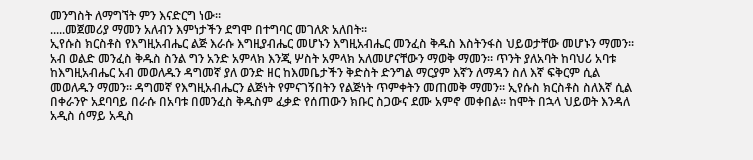መንግስት ለማግኘት ምን እናድርግ ነው።
.....መጀመሪያ ማመን አለብን እምነታችን ደግሞ በተግባር መገለጽ አለበት።
ኢየሱስ ክርስቶስ የእግዚአብሔር ልጅ እራሱ እግዚያብሔር መሆኑን እግዚአብሔር መንፈስ ቅዱስ እስትንፋስ ህይወታቸው መሆኑን ማመን። አብ ወልድ መንፈስ ቅዱስ ስንል ግን አንድ አምላክ እንጂ ሦስት አምላክ አለመሆናቸውን ማወቅ ማመን። ጥንት ያለአባት ከባህሪ አባቱ ከእግዚአብሔር አብ መወለዱን ዳግመኛ ያለ ወንድ ዘር ከእመቤታችን ቅድስት ድንግል ማርያም እኛን ለማዳን ስለ እኛ ፍቅርም ሲል መወለዱን ማመን። ዳግመኛ የእግዚአብሔርን ልጅነት የምናገኝበትን የልጅነት ጥምቀትን መጠመቅ ማመን። ኢየሱስ ክርስቶስ ስለእኛ ሲል በቀራንዮ አደባባይ በራሱ በአባቱ በመንፈስ ቅዱስም ፈቃድ የሰጠውን ክቡር ስጋውና ደሙ አምኖ መቀበል። ከሞት በኋላ ህይወት እንዳለ አዲስ ሰማይ አዲስ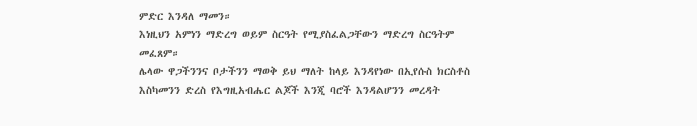ምድር እንዳለ ማመን።
እነዚህን አምነን ማድረግ ወይም ስርዓት የሚያስፈልጋቸውን ማድረግ ስርዓትም መፈጸም።
ሌላው ዋጋችንንና ቦታችንን ማወቅ ይህ ማለት ከላይ እንዳየነው በኢየሱስ ክርስቶስ እስካመንን ድረስ የእግዚአብሔር ልጆች እንጂ ባሮች እንዳልሆንን መረዳት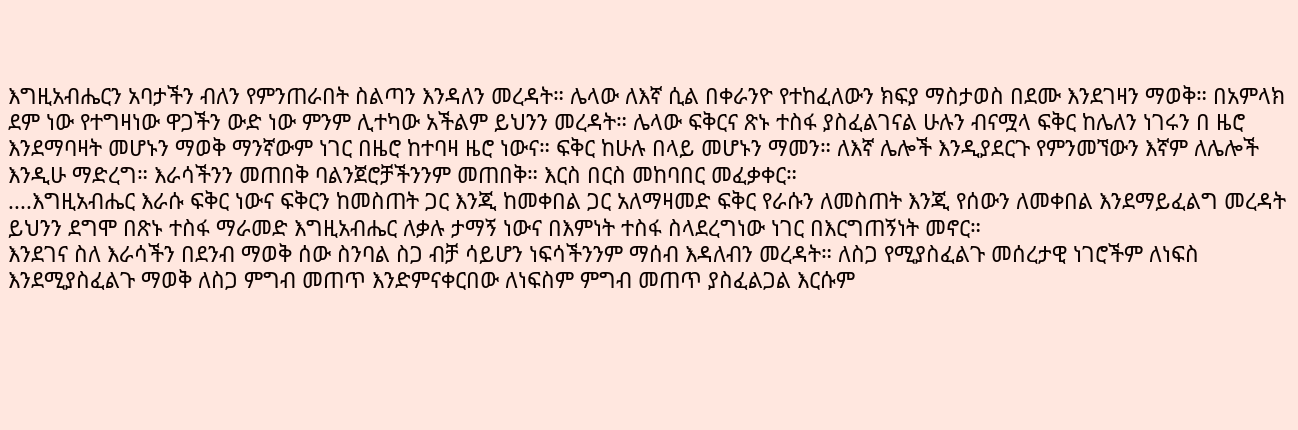እግዚአብሔርን አባታችን ብለን የምንጠራበት ስልጣን እንዳለን መረዳት። ሌላው ለእኛ ሲል በቀራንዮ የተከፈለውን ክፍያ ማስታወስ በደሙ እንደገዛን ማወቅ። በአምላክ ደም ነው የተግዛነው ዋጋችን ውድ ነው ምንም ሊተካው አችልም ይህንን መረዳት። ሌላው ፍቅርና ጽኑ ተስፋ ያስፈልገናል ሁሉን ብናሟላ ፍቅር ከሌለን ነገሩን በ ዜሮ እንደማባዛት መሆኑን ማወቅ ማንኛውም ነገር በዜሮ ከተባዛ ዜሮ ነውና። ፍቅር ከሁሉ በላይ መሆኑን ማመን። ለእኛ ሌሎች እንዲያደርጉ የምንመኘውን እኛም ለሌሎች እንዲሁ ማድረግ። እራሳችንን መጠበቅ ባልንጀሮቻችንንም መጠበቅ። እርስ በርስ መከባበር መፈቃቀር።
....እግዚአብሔር እራሱ ፍቅር ነውና ፍቅርን ከመስጠት ጋር እንጂ ከመቀበል ጋር አለማዛመድ ፍቅር የራሱን ለመስጠት እንጂ የሰውን ለመቀበል እንደማይፈልግ መረዳት ይህንን ደግሞ በጽኑ ተስፋ ማራመድ እግዚአብሔር ለቃሉ ታማኝ ነውና በእምነት ተስፋ ስላደረግነው ነገር በእርግጠኝነት መኖር።
እንደገና ስለ እራሳችን በደንብ ማወቅ ሰው ስንባል ስጋ ብቻ ሳይሆን ነፍሳችንንም ማሰብ እዳለብን መረዳት። ለስጋ የሚያስፈልጉ መሰረታዊ ነገሮችም ለነፍስ እንደሚያስፈልጉ ማወቅ ለስጋ ምግብ መጠጥ እንድምናቀርበው ለነፍስም ምግብ መጠጥ ያስፈልጋል እርሱም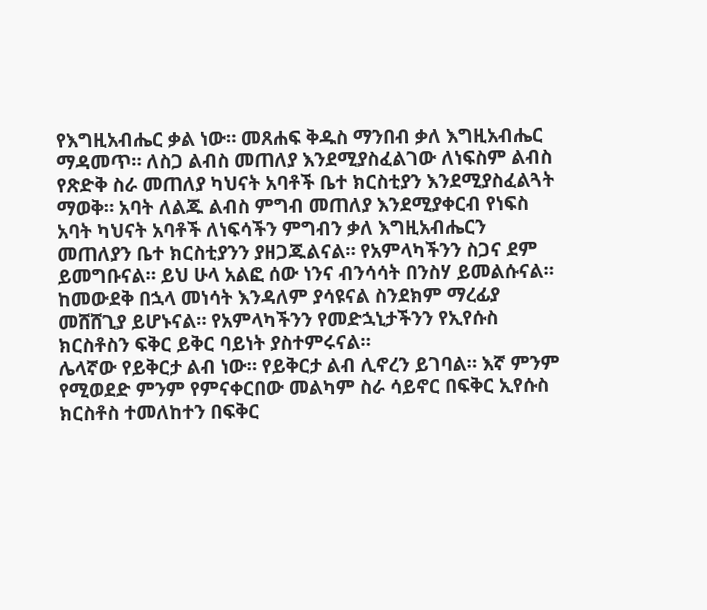የእግዚአብሔር ቃል ነው። መጸሐፍ ቅዱስ ማንበብ ቃለ እግዚአብሔር ማዳመጥ። ለስጋ ልብስ መጠለያ እንደሚያስፈልገው ለነፍስም ልብስ የጽድቅ ስራ መጠለያ ካህናት አባቶች ቤተ ክርስቲያን እንደሚያስፈልጓት ማወቅ። አባት ለልጁ ልብስ ምግብ መጠለያ እንደሚያቀርብ የነፍስ አባት ካህናት አባቶች ለነፍሳችን ምግብን ቃለ እግዚአብሔርን መጠለያን ቤተ ክርስቲያንን ያዘጋጁልናል። የአምላካችንን ስጋና ደም ይመግቡናል። ይህ ሁላ አልፎ ሰው ነንና ብንሳሳት በንስሃ ይመልሱናል። ከመውደቅ በኋላ መነሳት እንዳለም ያሳዩናል ስንደክም ማረፊያ መሸሸጊያ ይሆኑናል። የአምላካችንን የመድኋኒታችንን የኢየሱስ ክርስቶስን ፍቅር ይቅር ባይነት ያስተምሩናል።
ሌላኛው የይቅርታ ልብ ነው። የይቅርታ ልብ ሊኖረን ይገባል። እኛ ምንም የሚወደድ ምንም የምናቀርበው መልካም ስራ ሳይኖር በፍቅር ኢየሱስ ክርስቶስ ተመለከተን በፍቅር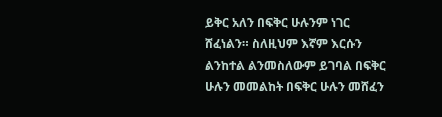ይቅር አለን በፍቅር ሁሉንም ነገር ሸፈነልን። ስለዚህም እኛም እርሱን ልንከተል ልንመስለውም ይገባል በፍቅር ሁሉን መመልከት በፍቅር ሁሉን መሸፈን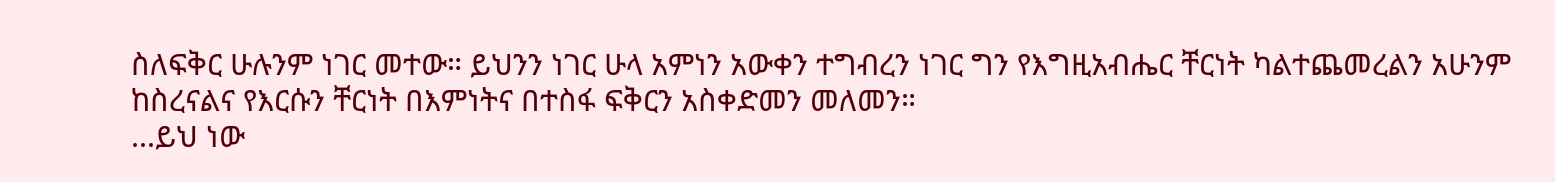ስለፍቅር ሁሉንም ነገር መተው። ይህንን ነገር ሁላ አምነን አውቀን ተግብረን ነገር ግን የእግዚአብሔር ቸርነት ካልተጨመረልን አሁንም ከስረናልና የእርሱን ቸርነት በእምነትና በተስፋ ፍቅርን አስቀድመን መለመን።
...ይህ ነው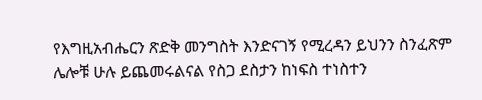የእግዚአብሔርን ጽድቅ መንግስት እንድናገኝ የሚረዳን ይህንን ስንፈጽም ሌሎቹ ሁሉ ይጨመሩልናል የስጋ ደስታን ከነፍስ ተነስተን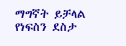ማግኛት ይቻላል የነፍስን ደስታ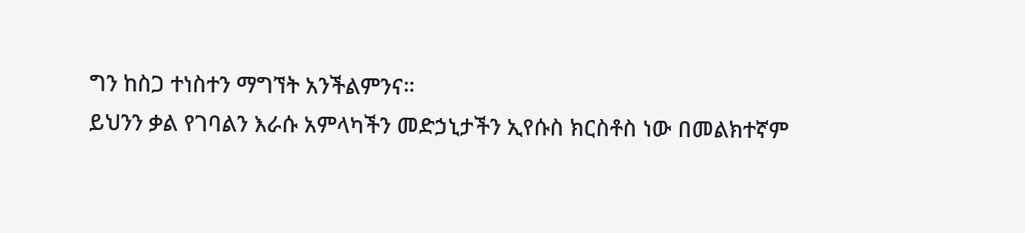ግን ከስጋ ተነስተን ማግኘት አንችልምንና።
ይህንን ቃል የገባልን እራሱ አምላካችን መድኃኒታችን ኢየሱስ ክርስቶስ ነው በመልክተኛም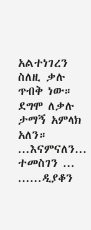አልተነገረን ስለዚ ቃሉ ጥብቅ ነው። ደግሞ ለቃሉ ታማኝ አምላክ አለን።
...እናምናለን... ተመስገን ...
......ዲያቆን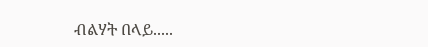ብልሃት በላይ.....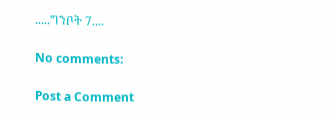.....ግንቦት 7....

No comments:

Post a Comment